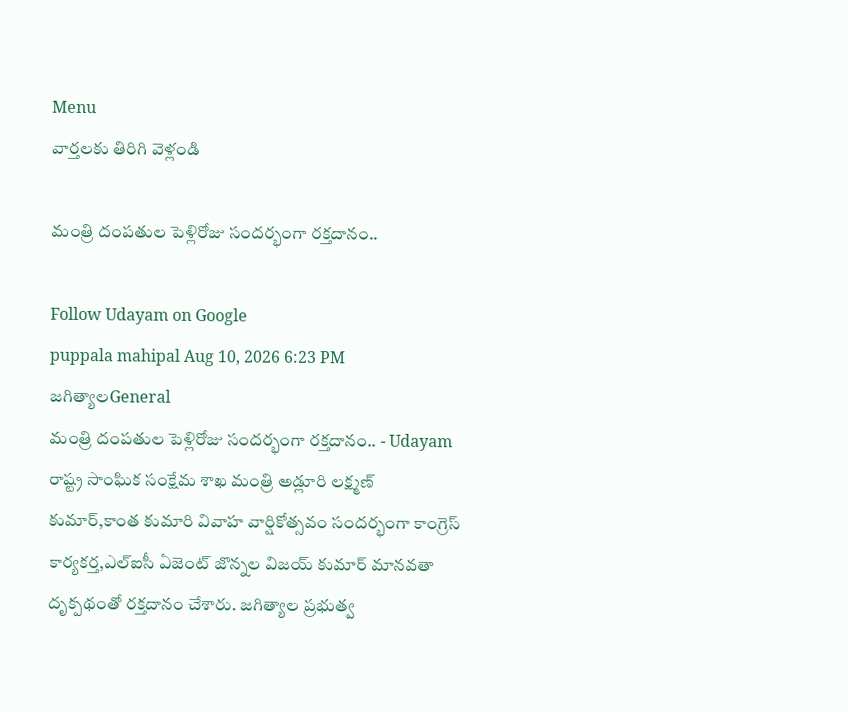Menu
వార్తలకు తిరిగి వెళ్లండి

మంత్రి దంపతుల పెళ్లిరోజు సందర్భంగా రక్తదానం..

Follow Udayam on Google
puppala mahipal Aug 10, 2026 6:23 PM జగిత్యాలGeneral
మంత్రి దంపతుల పెళ్లిరోజు సందర్భంగా రక్తదానం.. - Udayam
రాష్ట్ర సాంఘిక సంక్షేమ శాఖ మంత్రి అడ్లూరి లక్ష్మణ్ కుమార్,కాంత కుమారి వివాహ వార్షికోత్సవం సందర్భంగా కాంగ్రెస్ కార్యకర్త,ఎల్‌ఐసీ ఏజెంట్ జొన్నల విజయ్ కుమార్ మానవతా దృక్పథంతో రక్తదానం చేశారు. జగిత్యాల ప్రభుత్వ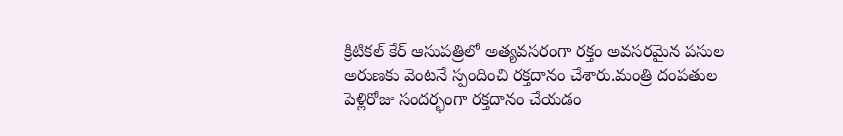క్రిటికల్ కేర్ ఆసుపత్రిలో అత్యవసరంగా రక్తం అవసరమైన పసుల అరుణకు వెంటనే స్పందించి రక్తదానం చేశారు.మంత్రి దంపతుల పెళ్లిరోజు సందర్భంగా రక్తదానం చేయడం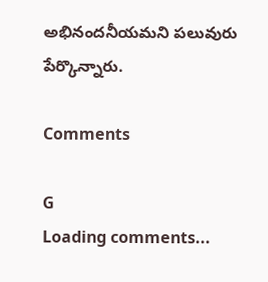అభినందనీయమని పలువురు పేర్కొన్నారు.

Comments

G
Loading comments...